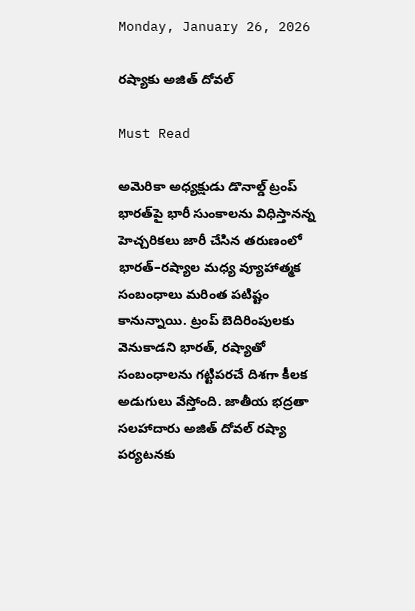Monday, January 26, 2026

ర‌ష్యాకు అజిత్‌ దోవల్‌

Must Read

అమెరికా అధ్యక్షుడు డొనాల్డ్‌ ట్రంప్‌ భారత్‌పై భారీ సుంకాలను విధిస్తానన్న హెచ్చరికలు జారీ చేసిన తరుణంలో భారత్‌–రష్యాల మధ్య వ్యూహాత్మక సంబంధాలు మరింత పటిష్టం కానున్నాయి. ట్రంప్‌ బెదిరింపులకు వెనుకాడని భారత్‌, రష్యాతో సంబంధాలను గట్టిపరచే దిశగా కీలక అడుగులు వేస్తోంది. జాతీయ భద్రతా సలహాదారు అజిత్‌ దోవల్‌ రష్యా పర్యటనకు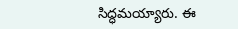సిద్ధమయ్యారు. ఈ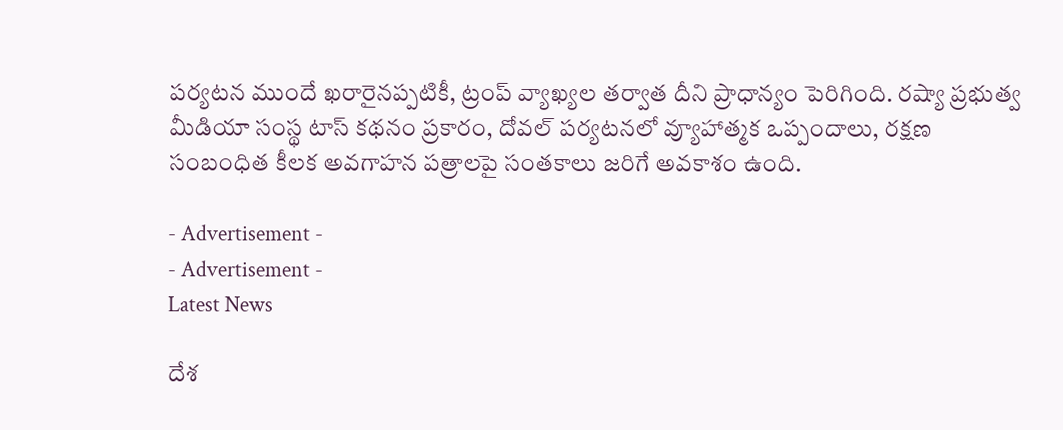పర్యటన ముందే ఖరారైనప్పటికీ, ట్రంప్‌ వ్యాఖ్యల తర్వాత దీని ప్రాధాన్యం పెరిగింది. రష్యా ప్రభుత్వ మీడియా సంస్థ టాస్‌ కథనం ప్రకారం, దోవల్‌ పర్యటనలో వ్యూహాత్మక ఒప్పందాలు, రక్షణ సంబంధిత కీలక అవగాహన పత్రాలపై సంతకాలు జరిగే అవకాశం ఉంది.

- Advertisement -
- Advertisement -
Latest News

దేశ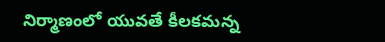నిర్మాణంలో యువతే కీల‌క‌మ‌న్న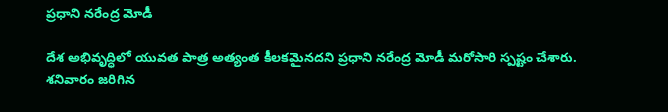ప్రధాని న‌రేంద్ర‌ మోడీ

దేశ అభివృద్ధిలో యువత పాత్ర అత్యంత కీలకమైనదని ప్రధాని నరేంద్ర మోడీ మరోసారి స్పష్టం చేశారు. శనివారం జరిగిన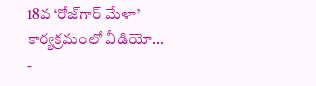18వ ‘రోజ్‌గార్ మేళా’ కార్యక్రమంలో వీడియో...
-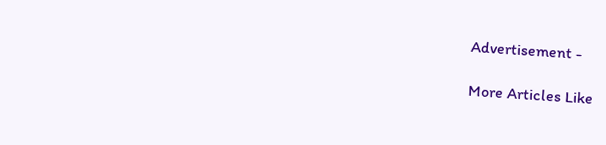Advertisement -

More Articles Like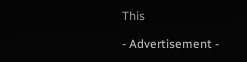This

- Advertisement -